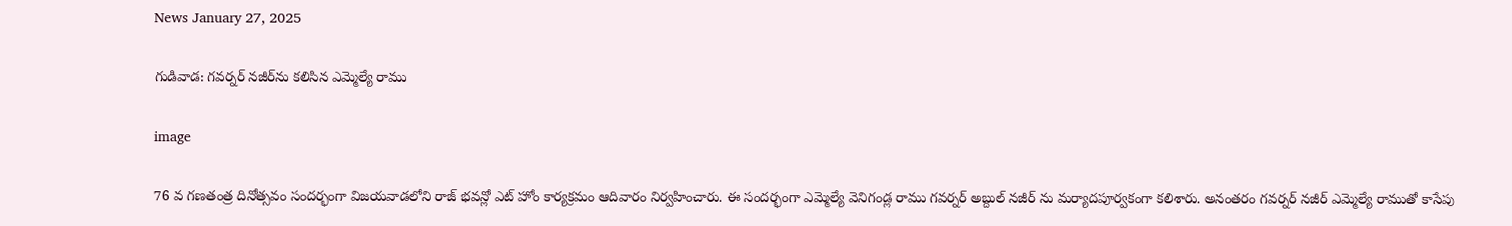News January 27, 2025

గుడివాడ: గవర్నర్ నజీర్‌ను కలిసిన ఎమ్మెల్యే రాము

image

76 వ గణతంత్ర దినోత్సవం సందర్భంగా విజయవాడలోని రాజ్ భవన్లో ఎట్ హోం కార్యక్రమం ఆదివారం నిర్వహించారు. ఈ సందర్భంగా ఎమ్మెల్యే వెనిగండ్ల రాము గవర్నర్ అబ్దుల్ నజీర్ ను మర్యాదపూర్వకంగా కలిశారు. అనంతరం గవర్నర్ నజీర్ ఎమ్మెల్యే రాముతో కాసేపు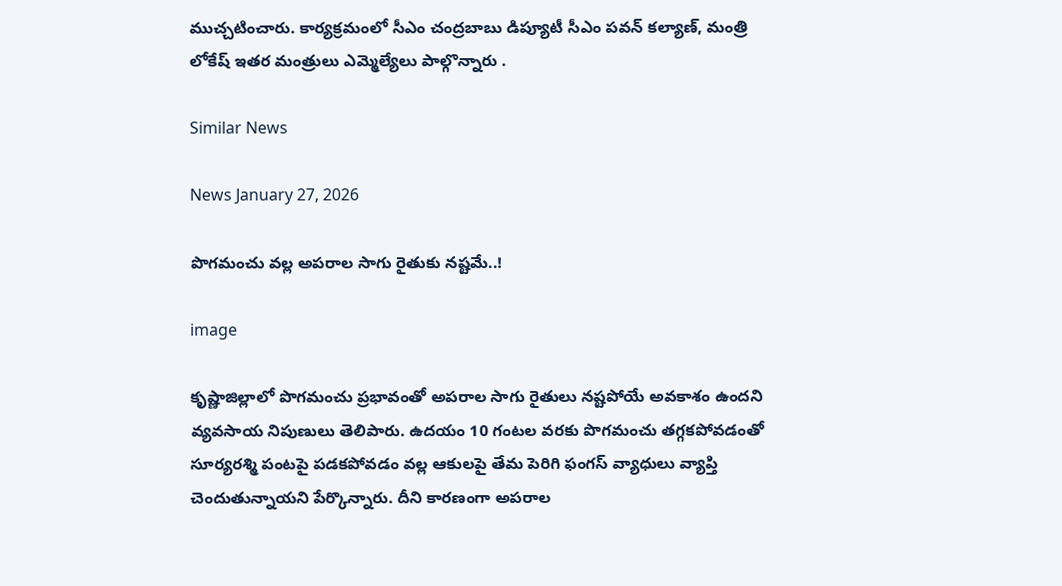ముచ్చటించారు. కార్యక్రమంలో సీఎం చంద్రబాబు డిప్యూటీ సీఎం పవన్ కల్యాణ్, మంత్రి లోకేష్ ఇతర మంత్రులు ఎమ్మెల్యేలు పాల్గొన్నారు .

Similar News

News January 27, 2026

పొగమంచు వల్ల అపరాల సాగు రైతుకు నష్టమే..!

image

కృష్ణాజిల్లాలో పొగమంచు ప్రభావంతో అపరాల సాగు రైతులు నష్టపోయే అవకాశం ఉందని వ్యవసాయ నిపుణులు తెలిపారు. ఉదయం 10 గంటల వరకు పొగమంచు తగ్గకపోవడంతో సూర్యరశ్మి పంటపై పడకపోవడం వల్ల ఆకులపై తేమ పెరిగి ఫంగస్ వ్యాధులు వ్యాప్తి చెందుతున్నాయని పేర్కొన్నారు. దీని కారణంగా అపరాల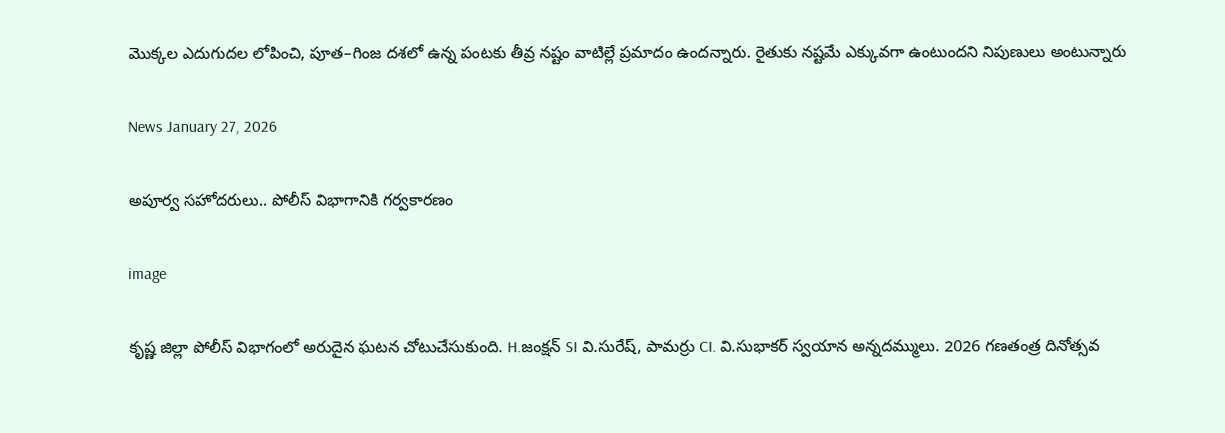మొక్కల ఎదుగుదల లోపించి, పూత–గింజ దశలో ఉన్న పంటకు తీవ్ర నష్టం వాటిల్లే ప్రమాదం ఉందన్నారు. రైతుకు నష్టమే ఎక్కువగా ఉంటుందని నిపుణులు అంటున్నారు

News January 27, 2026

అపూర్వ సహోదరులు.. పోలీస్ విభాగానికి గర్వకారణం

image

కృష్ణ జిల్లా పోలీస్ విభాగంలో అరుదైన ఘటన చోటుచేసుకుంది. H.జంక్షన్ SI వి.సురేష్, పామర్రు CI. వి.సుభాకర్ స్వయాన అన్నదమ్ములు. 2026 గణతంత్ర దినోత్సవ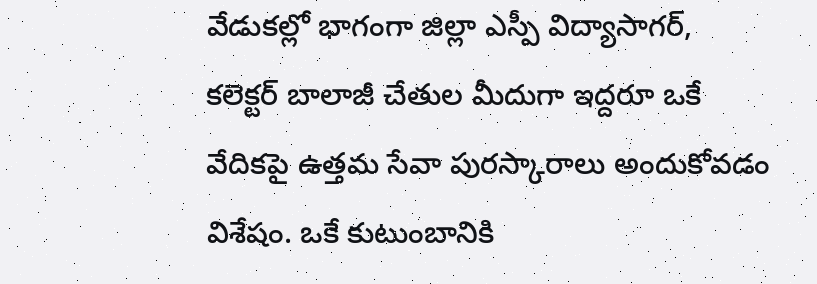వేడుకల్లో భాగంగా జిల్లా ఎస్పీ విద్యాసాగర్, కలెక్టర్ బాలాజీ చేతుల మీదుగా ఇద్దరూ ఒకే వేదికపై ఉత్తమ సేవా పురస్కారాలు అందుకోవడం విశేషం. ఒకే కుటుంబానికి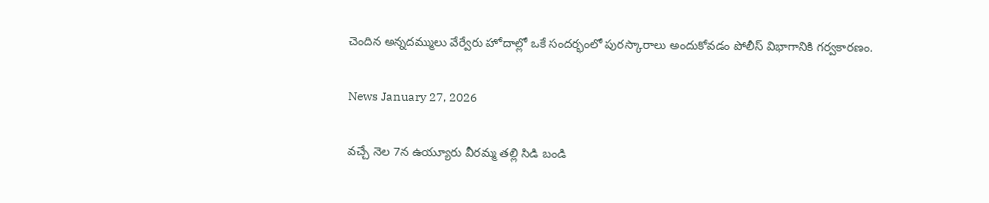చెందిన అన్నదమ్ములు వేర్వేరు హోదాల్లో ఒకే సందర్భంలో పురస్కారాలు అందుకోవడం పోలీస్ విభాగానికి గర్వకారణం.

News January 27, 2026

వచ్చే నెల 7న ఉయ్యూరు వీరమ్మ తల్లి సిడి బండి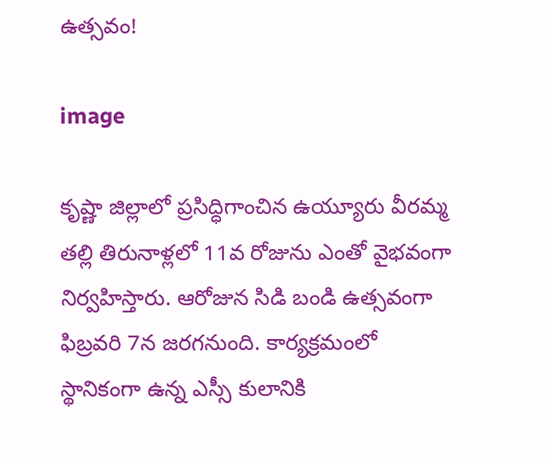ఉత్సవం!

image

కృష్ణా జిల్లాలో ప్రసిద్ధిగాంచిన ఉయ్యూరు వీరమ్మ తల్లి తిరునాళ్లలో 11వ రోజును ఎంతో వైభవంగా నిర్వహిస్తారు. ఆరోజున సిడి బండి ఉత్సవంగా ఫిబ్రవరి 7న జరగనుంది. కార్యక్రమంలో స్థానికంగా ఉన్న ఎస్సీ కులానికి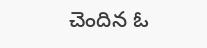చెందిన ఓ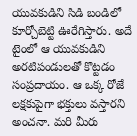యువకుడిని సిడి బండిలో కూర్చోబెట్టి ఊరేగిస్తారు. అదే టైంలో ఆ యువకుడిని అరటిపండులతో కొట్టడం సంప్రదాయం. ఆ ఒక్క రోజే లక్షకుపైగా భక్తులు వస్తారని అంచనా. మరి మీరు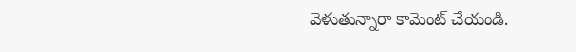వెళుతున్నారా కామెంట్ చేయండి.